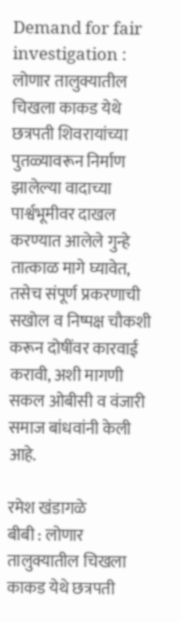Demand for fair investigation : लोणार तालुक्यातील चिखला काकड येथे छत्रपती शिवरायांच्या पुतळ्यावरून निर्माण झालेल्या वादाच्या पार्श्वभूमीवर दाखल करण्यात आलेले गुन्हे तात्काळ मागे घ्यावेत, तसेच संपूर्ण प्रकरणाची सखोल व निष्पक्ष चौकशी करून दोषींवर कारवाई करावी, अशी मागणी सकल ओबीसी व वंजारी समाज बांधवांनी केली आहे.

रमेश खंडागळे
बीबी : लोणार तालुक्यातील चिखला काकड येथे छत्रपती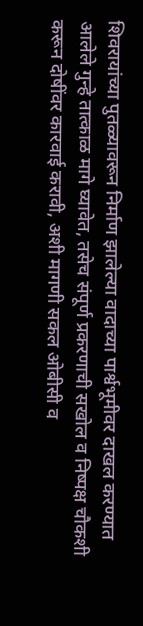शिवरायांच्या पुतळ्यावरून निर्माण झालेल्या वादाच्या पार्श्वभूमीवर दाखल करण्यात आलेले गुन्हे तात्काळ मागे घ्यावेत, तसेच संपूर्ण प्रकरणाची सखोल व निष्पक्ष चौकशी करून दोषींवर कारवाई करावी, अशी मागणी सकल ओबीसी व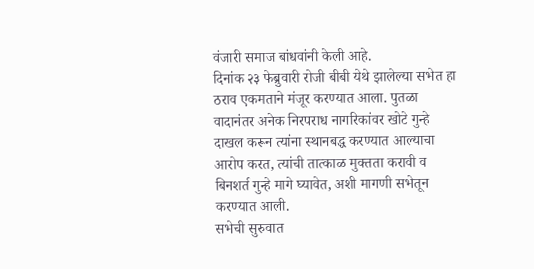वंजारी समाज बांधवांनी केली आहे.
दिनांक २३ फेब्रुवारी रोजी बीबी येथे झालेल्या सभेत हा ठराव एकमताने मंजूर करण्यात आला. पुतळा वादानंतर अनेक निरपराध नागरिकांवर खोटे गुन्हे दाखल करून त्यांना स्थानबद्ध करण्यात आल्याचा आरोप करत, त्यांची तात्काळ मुक्तता करावी व बिनशर्त गुन्हे मागे घ्यावेत, अशी मागणी सभेतून करण्यात आली.
सभेची सुरुवात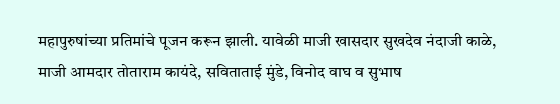महापुरुषांच्या प्रतिमांचे पूजन करून झाली. यावेळी माजी खासदार सुखदेव नंदाजी काळे, माजी आमदार तोताराम कायंदे, सविताताई मुंडे, विनोद वाघ व सुभाष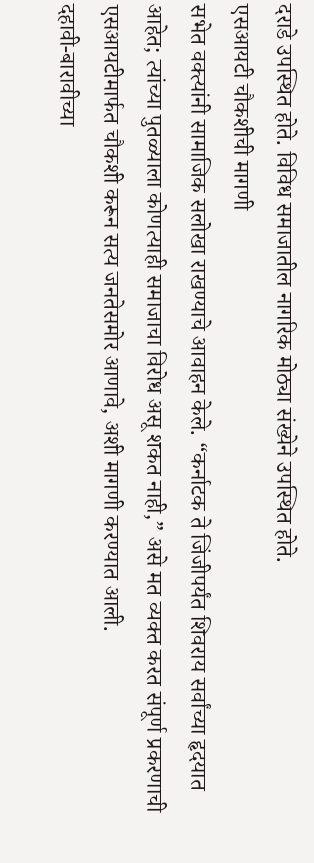दराडे उपस्थित होते. विविध समाजातील नागरिक मोठ्या संख्येने उपस्थित होते.
एसआयटी चौकशीची मागणी
सभेत वक्त्यांनी सामाजिक सलोखा राखण्याचे आवाहन केले. “कर्नाटक ते जिंजीपर्यंत शिवराय सर्वांच्या हृदयात आहेत; त्यांच्या पुतळ्याला कोणत्याही समाजाचा विरोध असू शकत नाही,” असे मत व्यक्त करत संपूर्ण प्रकरणाची एसआयटीमार्फत चौकशी करून सत्य जनतेसमोर आणावे, अशी मागणी करण्यात आली.
दहावी-बारावीच्या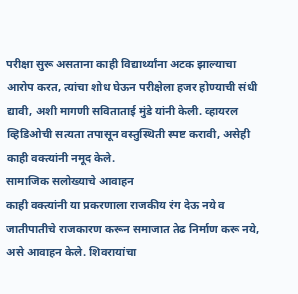परीक्षा सुरू असताना काही विद्यार्थ्यांना अटक झाल्याचा आरोप करत, त्यांचा शोध घेऊन परीक्षेला हजर होण्याची संधी द्यावी, अशी मागणी सविताताई मुंडे यांनी केली. व्हायरल व्हिडिओची सत्यता तपासून वस्तुस्थिती स्पष्ट करावी, असेही काही वक्त्यांनी नमूद केले.
सामाजिक सलोख्याचे आवाहन
काही वक्त्यांनी या प्रकरणाला राजकीय रंग देऊ नये व जातीपातीचे राजकारण करून समाजात तेढ निर्माण करू नये, असे आवाहन केले. शिवरायांचा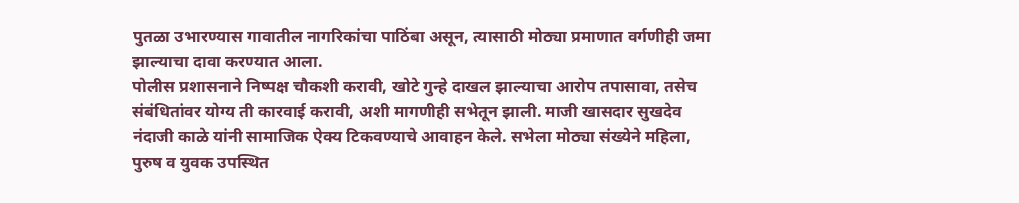पुतळा उभारण्यास गावातील नागरिकांचा पाठिंबा असून, त्यासाठी मोठ्या प्रमाणात वर्गणीही जमा झाल्याचा दावा करण्यात आला.
पोलीस प्रशासनाने निष्पक्ष चौकशी करावी, खोटे गुन्हे दाखल झाल्याचा आरोप तपासावा, तसेच संबंधितांवर योग्य ती कारवाई करावी, अशी मागणीही सभेतून झाली. माजी खासदार सुखदेव नंदाजी काळे यांनी सामाजिक ऐक्य टिकवण्याचे आवाहन केले. सभेला मोठ्या संख्येने महिला, पुरुष व युवक उपस्थित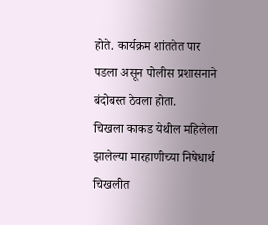होते. कार्यक्रम शांततेत पार पडला असून पोलीस प्रशासनाने बंदोबस्त ठेवला होता.
चिखला काकड येथील महिलेला झालेल्या मारहाणीच्या निषेधार्थ चिखलीत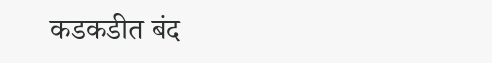कडकडीत बंद